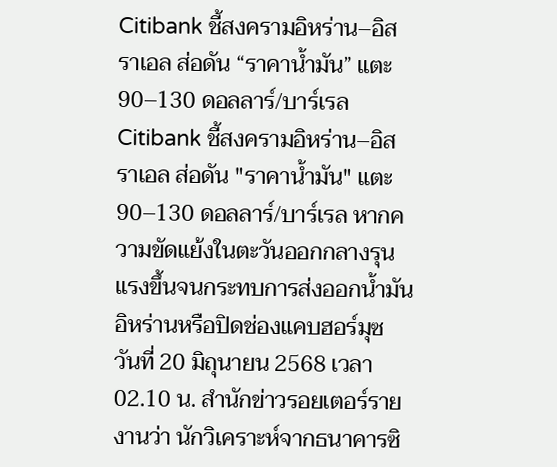Citibank ชี้สงครามอิหร่าน–อิสราเอล ส่อดัน “ราคาน้ำมัน” แตะ 90–130 ดอลลาร์/บาร์เรล
Citibank ชี้สงครามอิหร่าน–อิสราเอล ส่อดัน "ราคาน้ำมัน" แตะ 90–130 ดอลลาร์/บาร์เรล หากความขัดแย้งในตะวันออกกลางรุนแรงขึ้นจนกระทบการส่งออกน้ำมันอิหร่านหรือปิดช่องแคบฮอร์มุซ
วันที่ 20 มิถุนายน 2568 เวลา 02.10 น. สำนักข่าวรอยเตอร์รายงานว่า นักวิเคราะห์จากธนาคารซิ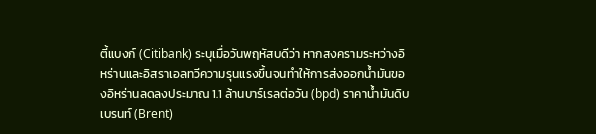ตี้แบงก์ (Citibank) ระบุเมื่อวันพฤหัสบดีว่า หากสงครามระหว่างอิหร่านและอิสราเอลทวีความรุนแรงขึ้นจนทำให้การส่งออกน้ำมันของอิหร่านลดลงประมาณ 1.1 ล้านบาร์เรลต่อวัน (bpd) ราคาน้ำมันดิบเบรนท์ (Brent)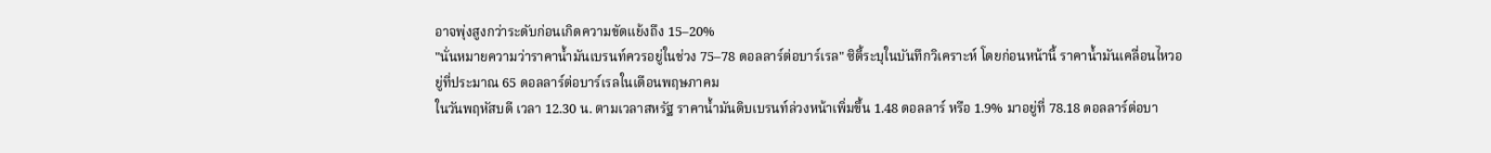อาจพุ่งสูงกว่าระดับก่อนเกิดความขัดแย้งถึง 15–20%
"นั่นหมายความว่าราคาน้ำมันเบรนท์ควรอยู่ในช่วง 75–78 ดอลลาร์ต่อบาร์เรล" ซิตี้ระบุในบันทึกวิเคราะห์ โดยก่อนหน้านี้ ราคาน้ำมันเคลื่อนไหวอยู่ที่ประมาณ 65 ดอลลาร์ต่อบาร์เรลในเดือนพฤษภาคม
ในวันพฤหัสบดี เวลา 12.30 น. ตามเวลาสหรัฐ ราคาน้ำมันดิบเบรนท์ล่วงหน้าเพิ่มขึ้น 1.48 ดอลลาร์ หรือ 1.9% มาอยู่ที่ 78.18 ดอลลาร์ต่อบา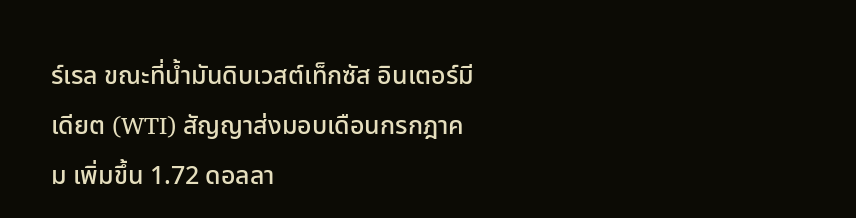ร์เรล ขณะที่น้ำมันดิบเวสต์เท็กซัส อินเตอร์มีเดียต (WTI) สัญญาส่งมอบเดือนกรกฎาคม เพิ่มขึ้น 1.72 ดอลลา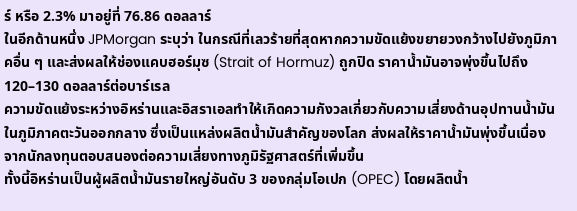ร์ หรือ 2.3% มาอยู่ที่ 76.86 ดอลลาร์
ในอีกด้านหนึ่ง JPMorgan ระบุว่า ในกรณีที่เลวร้ายที่สุดหากความขัดแย้งขยายวงกว้างไปยังภูมิภาคอื่น ๆ และส่งผลให้ช่องแคบฮอร์มุซ (Strait of Hormuz) ถูกปิด ราคาน้ำมันอาจพุ่งขึ้นไปถึง 120–130 ดอลลาร์ต่อบาร์เรล
ความขัดแย้งระหว่างอิหร่านและอิสราเอลทำให้เกิดความกังวลเกี่ยวกับความเสี่ยงด้านอุปทานน้ำมันในภูมิภาคตะวันออกกลาง ซึ่งเป็นแหล่งผลิตน้ำมันสำคัญของโลก ส่งผลให้ราคาน้ำมันพุ่งขึ้นเนื่องจากนักลงทุนตอบสนองต่อความเสี่ยงทางภูมิรัฐศาสตร์ที่เพิ่มขึ้น
ทั้งนี้อิหร่านเป็นผู้ผลิตน้ำมันรายใหญ่อันดับ 3 ของกลุ่มโอเปก (OPEC) โดยผลิตน้ำ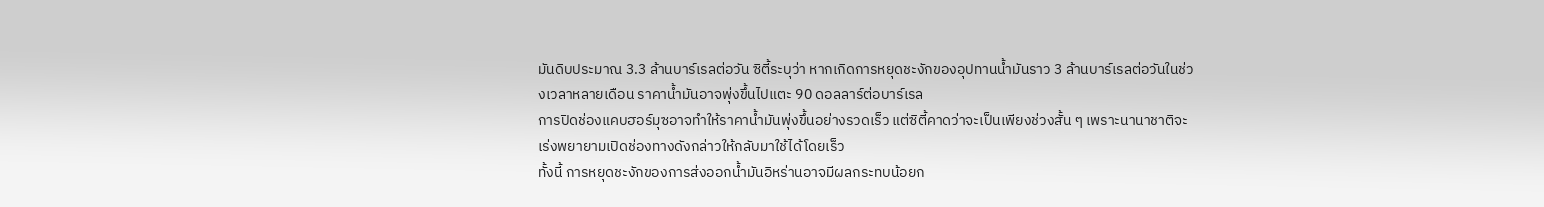มันดิบประมาณ 3.3 ล้านบาร์เรลต่อวัน ซิตี้ระบุว่า หากเกิดการหยุดชะงักของอุปทานน้ำมันราว 3 ล้านบาร์เรลต่อวันในช่วงเวลาหลายเดือน ราคาน้ำมันอาจพุ่งขึ้นไปแตะ 90 ดอลลาร์ต่อบาร์เรล
การปิดช่องแคบฮอร์มุซอาจทำให้ราคาน้ำมันพุ่งขึ้นอย่างรวดเร็ว แต่ซิตี้คาดว่าจะเป็นเพียงช่วงสั้น ๆ เพราะนานาชาติจะเร่งพยายามเปิดช่องทางดังกล่าวให้กลับมาใช้ได้โดยเร็ว
ทั้งนี้ การหยุดชะงักของการส่งออกน้ำมันอิหร่านอาจมีผลกระทบน้อยก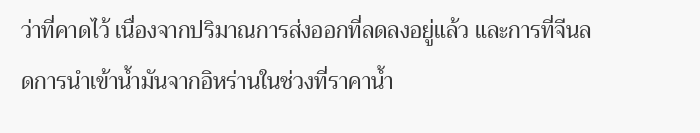ว่าที่คาดไว้ เนื่องจากปริมาณการส่งออกที่ลดลงอยู่แล้ว และการที่จีนลดการนำเข้าน้ำมันจากอิหร่านในช่วงที่ราคาน้ำ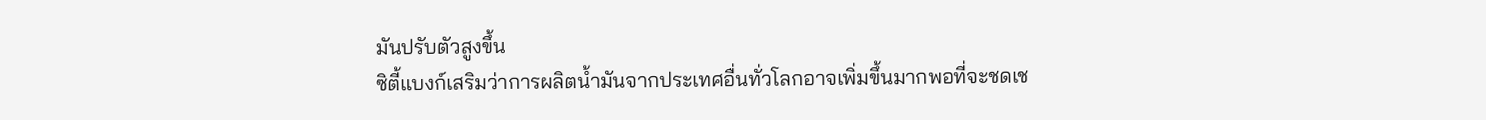มันปรับตัวสูงขึ้น
ซิตี้แบงก์เสริมว่าการผลิตน้ำมันจากประเทศอื่นทั่วโลกอาจเพิ่มขึ้นมากพอที่จะชดเช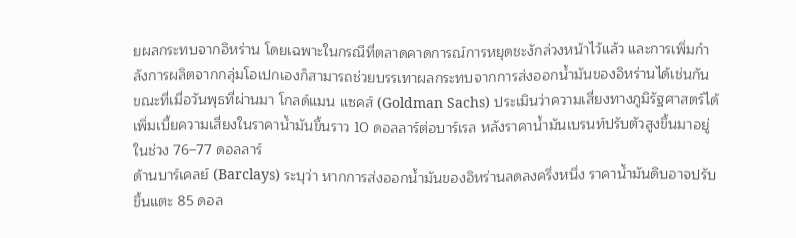ยผลกระทบจากอิหร่าน โดยเฉพาะในกรณีที่ตลาดคาดการณ์การหยุดชะงักล่วงหน้าไว้แล้ว และการเพิ่มกำลังการผลิตจากกลุ่มโอเปกเองก็สามารถช่วยบรรเทาผลกระทบจากการส่งออกน้ำมันของอิหร่านได้เช่นกัน
ขณะที่เมื่อวันพุธที่ผ่านมา โกลด์แมน แซคส์ (Goldman Sachs) ประเมินว่าความเสี่ยงทางภูมิรัฐศาสตร์ได้เพิ่มเบี้ยความเสี่ยงในราคาน้ำมันขึ้นราว 10 ดอลลาร์ต่อบาร์เรล หลังราคาน้ำมันเบรนท์ปรับตัวสูงขึ้นมาอยู่ในช่วง 76–77 ดอลลาร์
ด้านบาร์เคลย์ (Barclays) ระบุว่า หากการส่งออกน้ำมันของอิหร่านลดลงครึ่งหนึ่ง ราคาน้ำมันดิบอาจปรับขึ้นแตะ 85 ดอล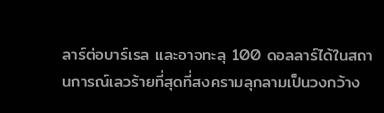ลาร์ต่อบาร์เรล และอาจทะลุ 100 ดอลลาร์ได้ในสถานการณ์เลวร้ายที่สุดที่สงครามลุกลามเป็นวงกว้าง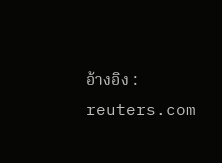อ้างอิง : reuters.com